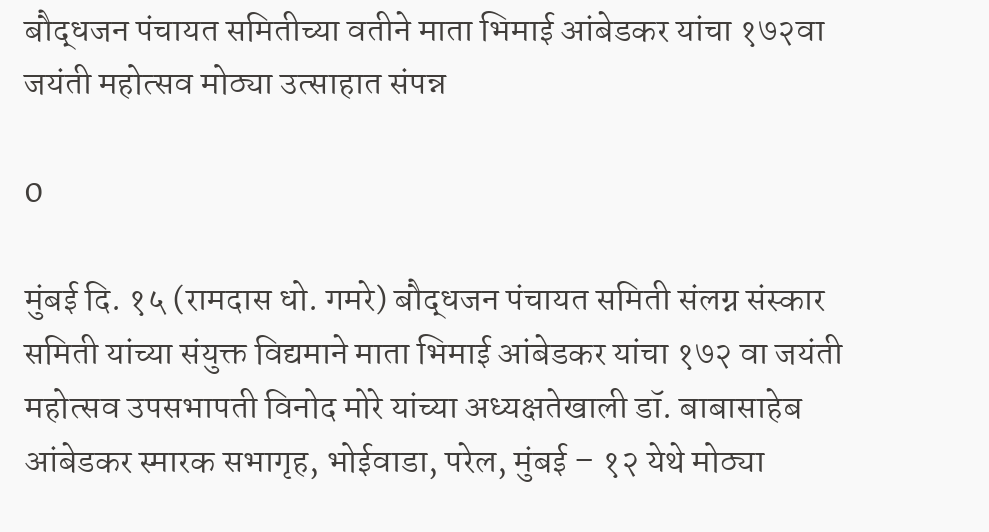बौद्धजन पंचायत समितीच्या वतीने माता भिमाई आंबेडकर यांचा १७२वा जयंती महोत्सव मोठ्या उत्साहात संपन्न

0

मुंबई दि. १५ (रामदास धो. गमरे) बौद्धजन पंचायत समिती संलग्न संस्कार समिती यांच्या संयुक्त विद्यमाने माता भिमाई आंबेडकर यांचा १७२ वा जयंती महोत्सव उपसभापती विनोद मोरे यांच्या अध्यक्षतेखाली डॉ. बाबासाहेब आंबेडकर स्मारक सभागृह, भोईवाडा, परेल, मुंबई – १२ येथे मोठ्या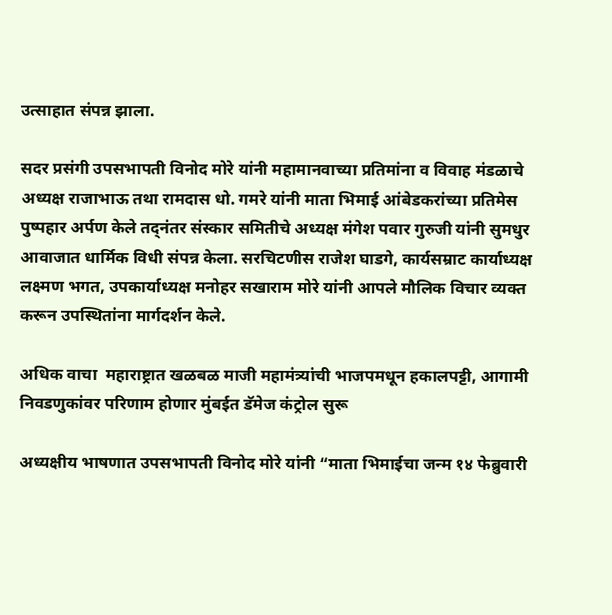उत्साहात संपन्न झाला.

सदर प्रसंगी उपसभापती विनोद मोरे यांनी महामानवाच्या प्रतिमांना व विवाह मंडळाचे अध्यक्ष राजाभाऊ तथा रामदास धो. गमरे यांनी माता भिमाई आंबेडकरांच्या प्रतिमेस पुष्पहार अर्पण केले तद्नंतर संस्कार समितीचे अध्यक्ष मंगेश पवार गुरुजी यांनी सुमधुर आवाजात धार्मिक विधी संपन्न केला. सरचिटणीस राजेश घाडगे, कार्यसम्राट कार्याध्यक्ष लक्ष्मण भगत, उपकार्याध्यक्ष मनोहर सखाराम मोरे यांनी आपले मौलिक विचार व्यक्त करून उपस्थितांना मार्गदर्शन केले.

अधिक वाचा  महाराष्ट्रात खळबळ माजी महामंत्र्यांची भाजपमधून हकालपट्टी, आगामी निवडणुकांवर परिणाम होणार मुंबईत डॅमेज कंट्रोल सुरू

अध्यक्षीय भाषणात उपसभापती विनोद मोरे यांनी “माता भिमाईचा जन्म १४ फेब्रुवारी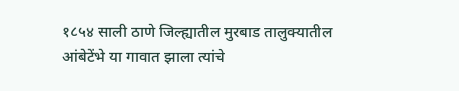१८५४ साली ठाणे जिल्ह्यातील मुरबाड तालुक्यातील आंबेटेंभे या गावात झाला त्यांचे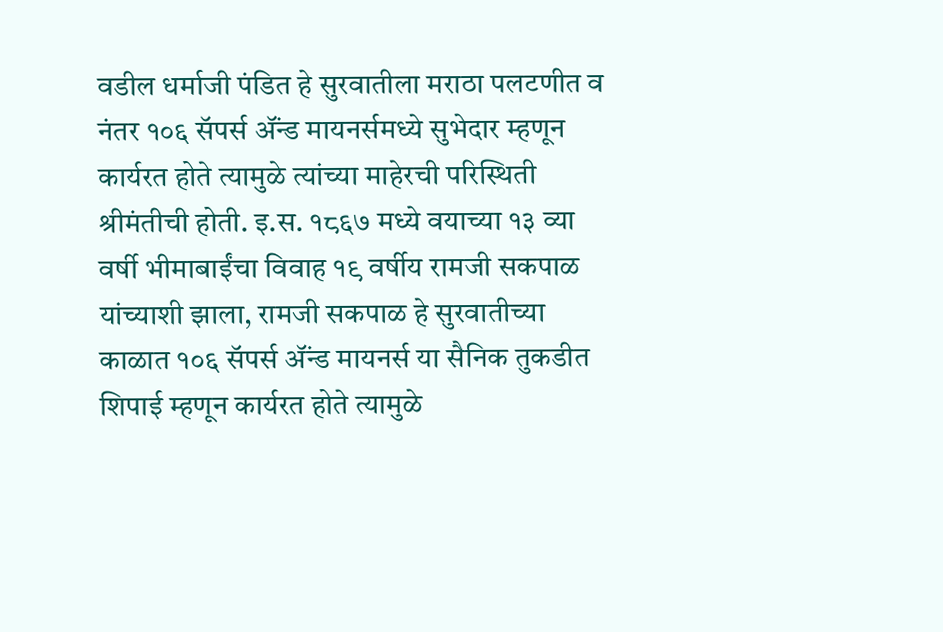वडील धर्माजी पंडित हे सुरवातीला मराठा पलटणीत व नंतर १०६ सॅपर्स ॲंन्ड मायनर्समध्ये सुभेदार म्हणून कार्यरत होते त्यामुळे त्यांच्या माहेरची परिस्थिती श्रीमंतीची होती. इ.स. १८६७ मध्ये वयाच्या १३ व्या वर्षी भीमाबाईंचा विवाह १९ वर्षीय रामजी सकपाळ यांच्याशी झाला, रामजी सकपाळ हे सुरवातीच्या काळात १०६ सॅपर्स ॲंन्ड मायनर्स या सैनिक तुकडीत शिपाई म्हणून कार्यरत होते त्यामुळे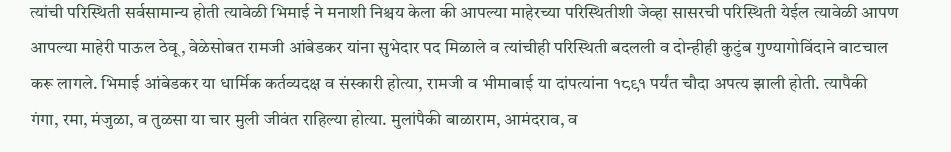त्यांची परिस्थिती सर्वसामान्य होती त्यावेळी भिमाई ने मनाशी निश्चय केला की आपल्या माहेरच्या परिस्थितीशी जेव्हा सासरची परिस्थिती येईल त्यावेळी आपण आपल्या माहेरी पाऊल ठेवू, वेळेसोबत रामजी आंबेडकर यांना सुभेदार पद मिळाले व त्यांचीही परिस्थिती बदलली व दोन्हीही कुटुंब गुण्यागोविंदाने वाटचाल करू लागले. भिमाई आंबेडकर या धार्मिक कर्तव्यदक्ष व संस्कारी होत्या, रामजी व भीमाबाई या दांपत्यांना १८९१ पर्यंत चौदा अपत्य झाली होती. त्यापैकी गंगा, रमा, मंजुळा, व तुळसा या चार मुली जीवंत राहिल्या होत्या. मुलांपैकी बाळाराम, आमंदराव, व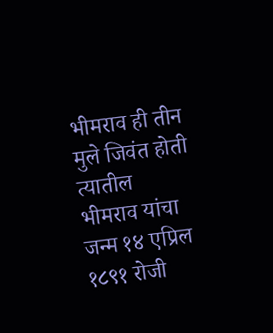भीमराव ही तीन मुले जिवंत होती त्यातील भीमराव यांचा जन्म १४ एप्रिल १८९१ रोजी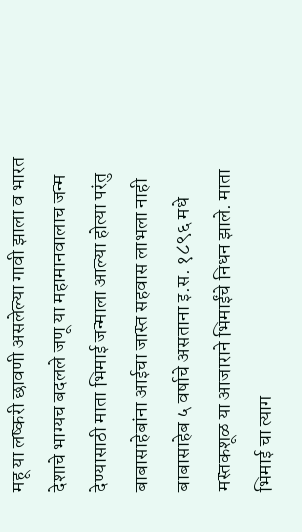महू या लष्करी छावणी असलेल्या गावी झाला व भारत देशाचे भाग्यच बदलले जणू या महामानवालाच जन्म देण्यासाठी माता भिमाई जन्माला आल्या होत्या परंतु बाबासाहेबांना आईचा जास्त सहवास लाभला नाही बाबासाहेब ५ वर्षाचे असताना इ.स. १८९६ मधे मस्तकशूळ या आजाराने भिमाईंचे निधन झाले. माता भिमाई चा त्याग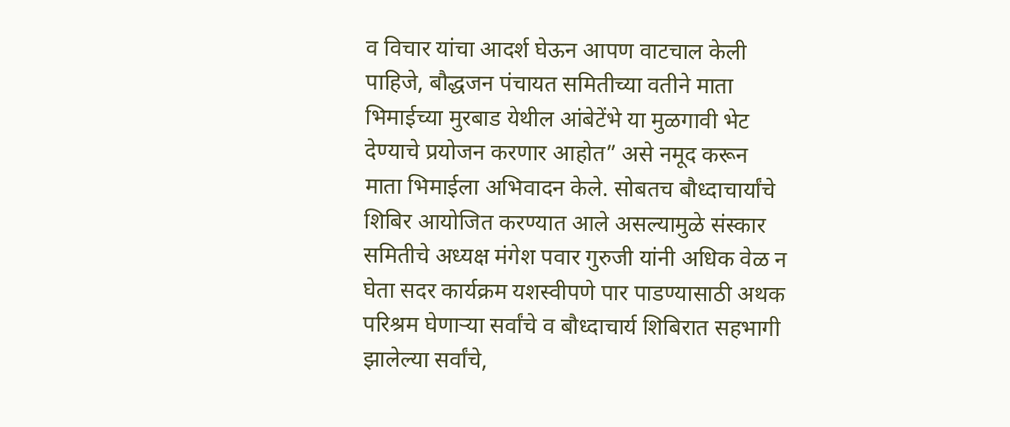व विचार यांचा आदर्श घेऊन आपण वाटचाल केली पाहिजे, बौद्धजन पंचायत समितीच्या वतीने माता भिमाईच्या मुरबाड येथील आंबेटेंभे या मुळगावी भेट देण्याचे प्रयोजन करणार आहोत” असे नमूद करून माता भिमाईला अभिवादन केले. सोबतच बौध्दाचार्यांचे शिबिर आयोजित करण्यात आले असल्यामुळे संस्कार समितीचे अध्यक्ष मंगेश पवार गुरुजी यांनी अधिक वेळ न घेता सदर कार्यक्रम यशस्वीपणे पार पाडण्यासाठी अथक परिश्रम घेणाऱ्या सर्वांचे व बौध्दाचार्य शिबिरात सहभागी झालेल्या सर्वांचे,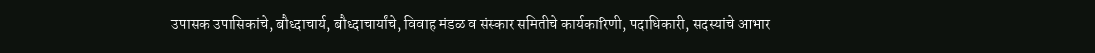उपासक उपासिकांचे, बौध्दाचार्य, बौध्दाचार्यांचे, विवाह मंडळ व संस्कार समितीचे कार्यकारिणी, पदाधिकारी, सदस्यांचे आभार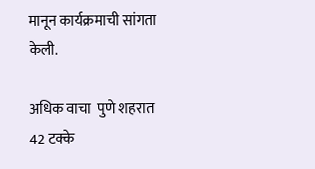मानून कार्यक्रमाची सांगता केली.

अधिक वाचा  पुणे शहरात 42 टक्के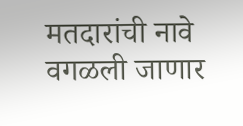मतदारांची नावे वगळली जाणार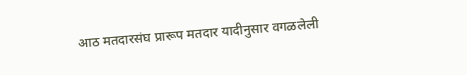आठ मतदारसंघ प्रारूप मतदार यादीनुसार वगळलेली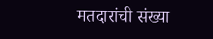मतदारांची संख्या